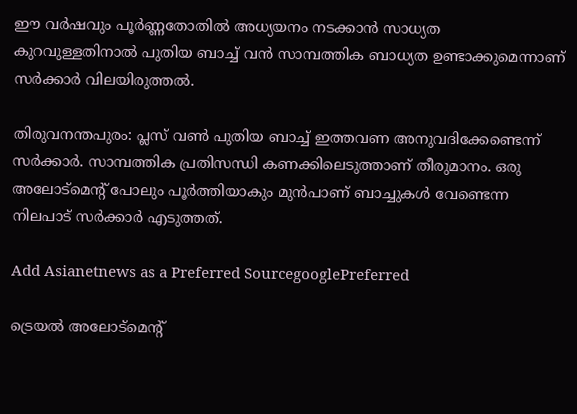ഈ വര്‍ഷവും പൂര്‍ണ്ണതോതില്‍ അധ്യയനം നടക്കാൻ സാധ്യത കുറവുള്ളതിനാല്‍ പുതിയ ബാച്ച് വൻ സാമ്പത്തിക ബാധ്യത ഉണ്ടാക്കുമെന്നാണ് സര്‍ക്കാര്‍ വിലയിരുത്തല്‍.

തിരുവനന്തപുരം: പ്ലസ് വണ്‍ പുതിയ ബാച്ച് ഇത്തവണ അനുവദിക്കേണ്ടെന്ന് സര്‍ക്കാര്‍. സാമ്പത്തിക പ്രതിസന്ധി കണക്കിലെടുത്താണ് തീരുമാനം. ഒരു അലോട്മെന്‍റ് പോലും പൂര്‍ത്തിയാകും മുൻപാണ് ബാച്ചുകള്‍ വേണ്ടെന്ന നിലപാട് സര്‍ക്കാര്‍ എടുത്തത്.

Add Asianetnews as a Preferred SourcegooglePreferred

ട്രെയല്‍ അലോട്മെന്‍റ്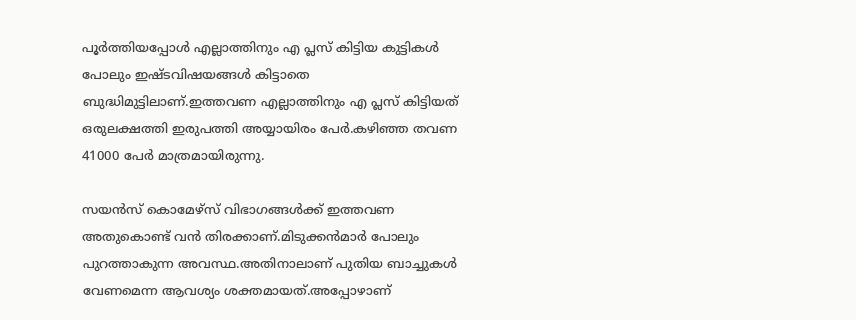പൂര്‍ത്തിയപ്പോള്‍ എല്ലാത്തിനും എ പ്ലസ് കിട്ടിയ കുട്ടികള്‍ പോലും ഇഷ്ടവിഷയങ്ങള്‍ കിട്ടാതെ ബുദ്ധിമുട്ടിലാണ്.ഇത്തവണ എല്ലാത്തിനും എ പ്ലസ് കിട്ടിയത് ഒരുലക്ഷത്തി ഇരുപത്തി അയ്യായിരം പേര്‍.കഴിഞ്ഞ തവണ 41000 പേര്‍ മാത്രമായിരുന്നു.

സയൻസ് കൊമേഴ്സ് വിഭാഗങ്ങള്‍ക്ക് ഇത്തവണ അതുകൊണ്ട് വൻ തിരക്കാണ്.മിടുക്കൻമാര്‍ പോലും പുറത്താകുന്ന അവസ്ഥ.അതിനാലാണ് പുതിയ ബാച്ചുകള്‍ വേണമെന്ന ആവശ്യം ശക്തമായത്.അപ്പോഴാണ്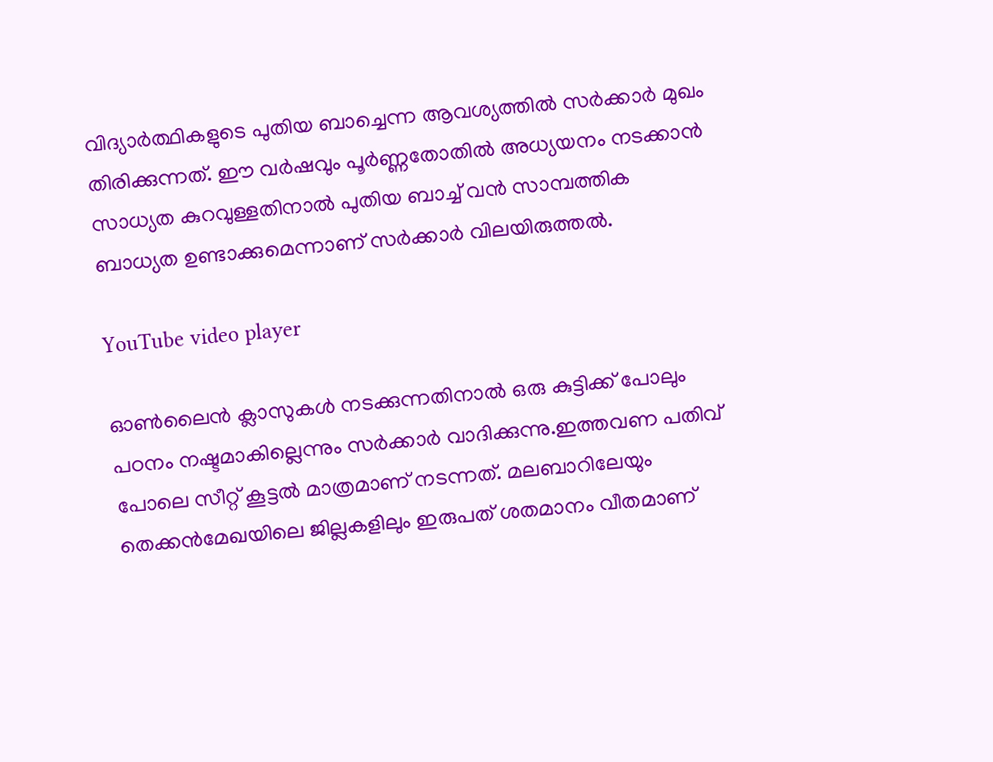വിദ്യാര്‍ത്ഥികളുടെ പുതിയ ബാച്ചെന്ന ആവശ്യത്തില്‍ സര്‍ക്കാര്‍ മുഖം തിരിക്കുന്നത്. ഈ വര്‍ഷവും പൂര്‍ണ്ണതോതില്‍ അധ്യയനം നടക്കാൻ സാധ്യത കുറവുള്ളതിനാല്‍ പുതിയ ബാച്ച് വൻ സാമ്പത്തിക ബാധ്യത ഉണ്ടാക്കുമെന്നാണ് സര്‍ക്കാര്‍ വിലയിരുത്തല്‍.

YouTube video player

ഓണ്‍ലൈൻ ക്ലാസുകള്‍ നടക്കുന്നതിനാല്‍ ഒരു കുട്ടിക്ക് പോലും പഠനം നഷ്ടമാകില്ലെന്നും സര്‍ക്കാര്‍ വാദിക്കുന്നു.ഇത്തവണ പതിവ് പോലെ സീറ്റ് കൂട്ടല്‍ മാത്രമാണ് നടന്നത്. മലബാറിലേയും തെക്കൻമേഖയിലെ ജില്ലകളിലും ഇരുപത് ശതമാനം വീതമാണ്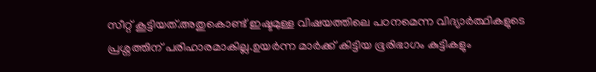സീറ്റ് കൂട്ടിയത്.അതുകൊണ്ട് ഇഷ്ടമുള്ള വിഷയത്തിലെ പഠനമെന്ന വിദ്യാര്‍ത്ഥികളുടെ പ്രശ്നത്തിന് പരിഹാരമാകില്ല.ഉയര്‍ന്ന മാര്‍ക്ക് കിട്ടിയ ഭൂരിഭാഗം കുട്ടികളും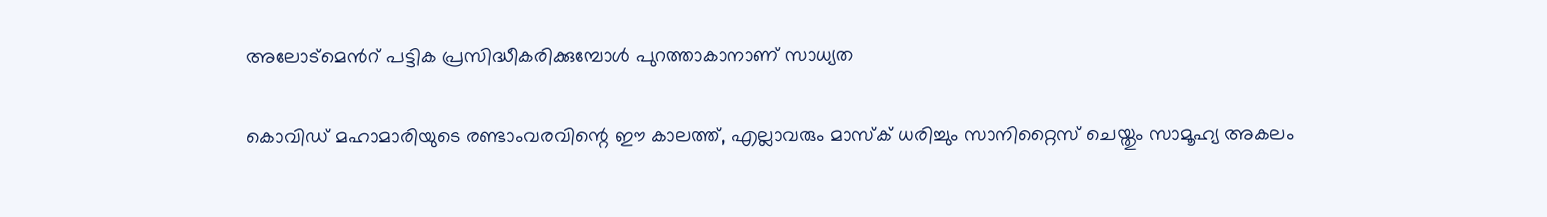അലോട്മെന്‍റ് പട്ടിക പ്രസിദ്ധീകരിക്കുമ്പോള്‍ പുറത്താകാനാണ് സാധ്യത

കൊവിഡ് മഹാമാരിയുടെ രണ്ടാംവരവിന്റെ ഈ കാലത്ത്, എല്ലാവരും മാസ്‌ക് ധരിച്ചും സാനിറ്റൈസ് ചെയ്തും സാമൂഹ്യ അകലം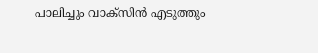പാലിച്ചും വാക്‌സിൻ എടുത്തും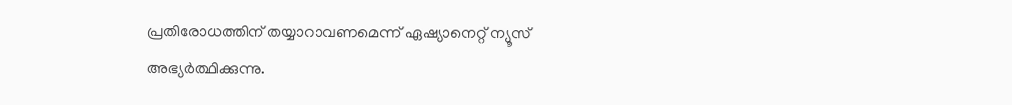പ്രതിരോധത്തിന് തയ്യാറാവണമെന്ന് ഏഷ്യാനെറ്റ് ന്യൂസ് അഭ്യർത്ഥിക്കുന്നു.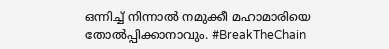ഒന്നിച്ച് നിന്നാൽ നമുക്കീ മഹാമാരിയെ തോൽപ്പിക്കാനാവും. #BreakTheChain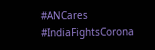#ANCares #IndiaFightsCorona